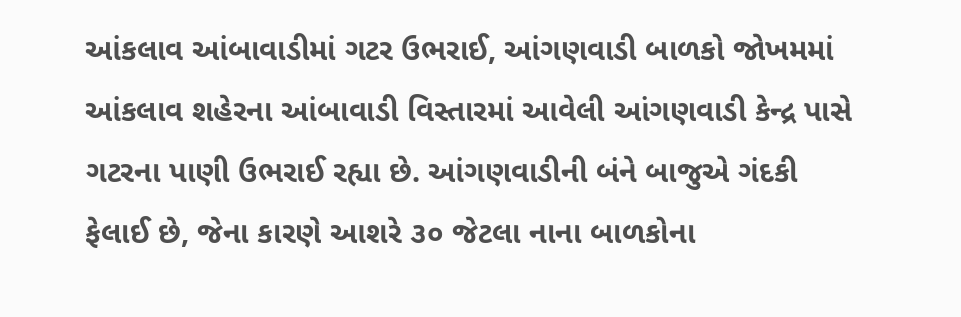આંકલાવ આંબાવાડીમાં ગટર ઉભરાઈ, આંગણવાડી બાળકો જોખમમાં
આંકલાવ શહેરના આંબાવાડી વિસ્તારમાં આવેલી આંગણવાડી કેન્દ્ર પાસે ગટરના પાણી ઉભરાઈ રહ્યા છે. આંગણવાડીની બંને બાજુએ ગંદકી ફેલાઈ છે, જેના કારણે આશરે ૩૦ જેટલા નાના બાળકોના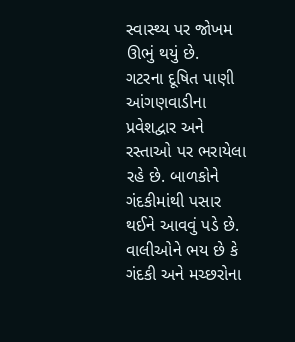સ્વાસ્થ્ય પર જોખમ ઊભું થયું છે.
ગટરના દૂષિત પાણી આંગણવાડીના પ્રવેશદ્વાર અને રસ્તાઓ પર ભરાયેલા રહે છે. બાળકોને ગંદકીમાંથી પસાર થઈને આવવું પડે છે. વાલીઓને ભય છે કે ગંદકી અને મચ્છરોના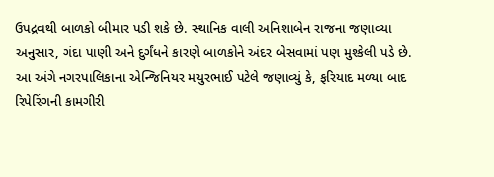ઉપદ્રવથી બાળકો બીમાર પડી શકે છે. સ્થાનિક વાલી અનિશાબેન રાજના જણાવ્યા અનુસાર, ગંદા પાણી અને દુર્ગંધને કારણે બાળકોને અંદર બેસવામાં પણ મુશ્કેલી પડે છે.
આ અંગે નગરપાલિકાના એન્જિનિયર મયુરભાઈ પટેલે જણાવ્યું કે, ફરિયાદ મળ્યા બાદ રિપેરિંગની કામગીરી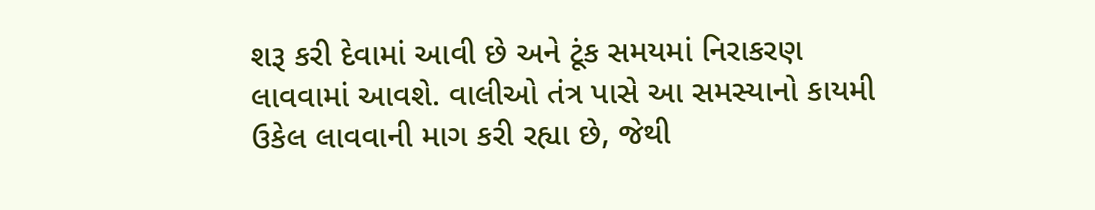શરૂ કરી દેવામાં આવી છે અને ટૂંક સમયમાં નિરાકરણ લાવવામાં આવશે. વાલીઓ તંત્ર પાસે આ સમસ્યાનો કાયમી ઉકેલ લાવવાની માગ કરી રહ્યા છે, જેથી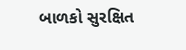બાળકો સુરક્ષિત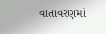વાતાવરણમાં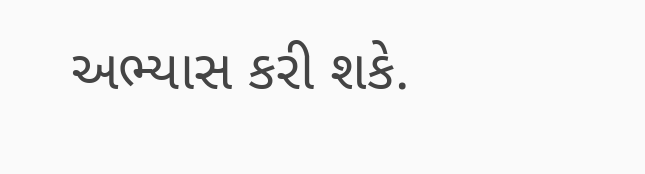અભ્યાસ કરી શકે.